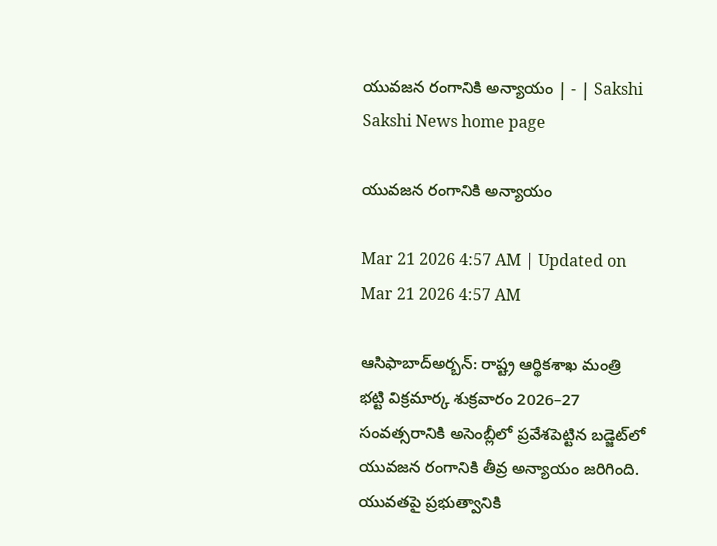యువజన రంగానికి అన్యాయం | - | Sakshi
Sakshi News home page

యువజన రంగానికి అన్యాయం

Mar 21 2026 4:57 AM | Updated on Mar 21 2026 4:57 AM

ఆసిఫాబాద్‌అర్బన్‌: రాష్ట్ర ఆర్థికశాఖ మంత్రి భట్టి విక్రమార్క శుక్రవారం 2026–27 సంవత్సరానికి అసెంబ్లీలో ప్రవేశపెట్టిన బడ్జెట్‌లో యువజన రంగానికి తీవ్ర అన్యాయం జరిగింది. యువతపై ప్రభుత్వానికి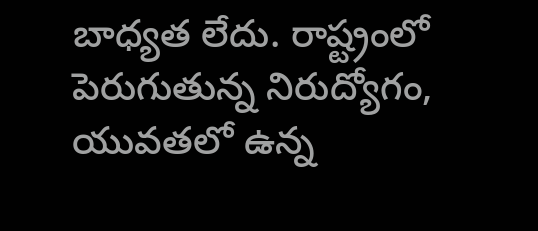బాధ్యత లేదు. రాష్ట్రంలో పెరుగుతున్న నిరుద్యోగం, యువతలో ఉన్న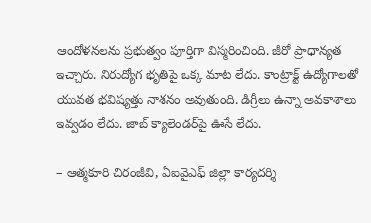ఆందోళనలను ప్రభుత్వం పూర్తిగా విస్మరించింది. జీరో ప్రాధాన్యత ఇచ్చారు. నిరుద్యోగ భృతిపై ఒక్క మాట లేదు. కాంట్రాక్ట్‌ ఉద్యోగాలతో యువత భవిష్యత్తు నాశనం అవుతుంది. డిగ్రీలు ఉన్నా అవకాశాలు ఇవ్వడం లేదు. జాబ్‌ క్యాలెండర్‌పై ఊసే లేదు.

– ఆత్మకూరి చిరంజీవి, ఏఐవైఎఫ్‌ జిల్లా కార్యదర్శి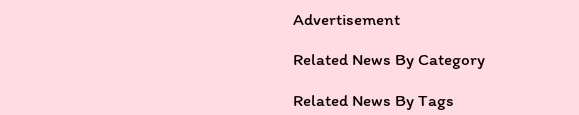Advertisement

Related News By Category

Related News By Tags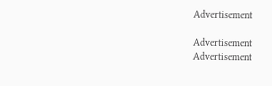Advertisement

Advertisement
Advertisement